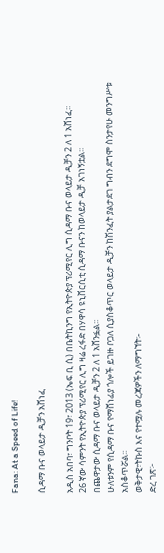Fana: At a Speed of Life!

ሲዳማ ቡና ወላይታ ዲቻን አሸነፈ

አዲስ አበባ፣ ግንቦት 19፣ 2013 (ኤፍ ቢ ሲ) በቤትኪንግ የኢትዮጵያ ፕሪሚየር ሊግ ሲዳማ ቡና ወላይታ ዲቻን 2 ለ 1 አሸነፈ፡፡
26 ኛው ሳምንት የኢትዮጵያ ፕሪሚየር ሊግ ዛሬ ረፋድ በሃዋሳ ዩኒቨርሲቲ ሲዳማ ቡናን ከወላይታ ዲቻ አገነኝቷል፡፡
በጨዋታው ሲዳማ ቡና ወላይታ ዲቻን 2 ለ 1 አሸንፏል፡፡
ሁለቱንም የሲዳማ ቡና የማሸነፊያ ጎሎች ይገዙ ቦጋለ ሲያስቆጥር ወላይታ ዲቻን ከሽንፈት ያልታደገ ግብን ደግሞ ስንታየሁ መንግሥቱ አስቆጥሯል፡፡
ወቅታዊ፣ትኩስ እና የተሟሉ መረጃዎችን ለማግኘት፡-
ድረ ገጽ፦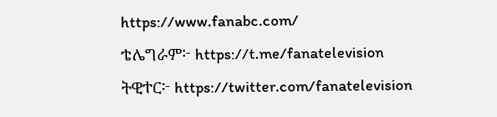https://www.fanabc.com/
ቴሌግራም፦ https://t.me/fanatelevision
ትዊተር፦ https://twitter.com/fanatelevision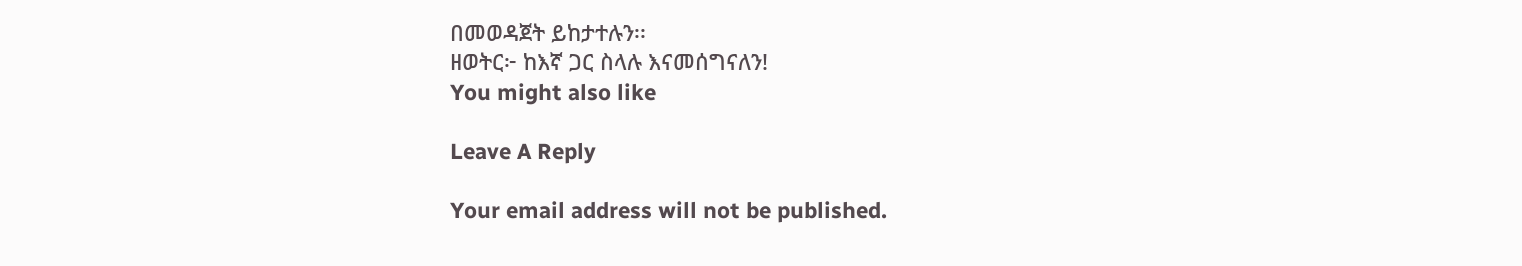በመወዳጀት ይከታተሉን፡፡
ዘወትር፦ ከእኛ ጋር ስላሉ እናመሰግናለን!
You might also like

Leave A Reply

Your email address will not be published.